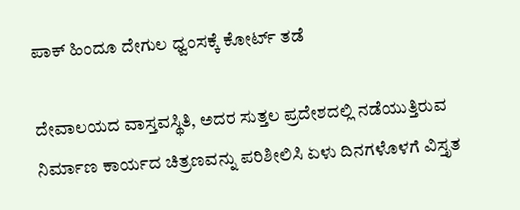ಪಾಕ್ ಹಿಂದೂ ದೇಗುಲ ಧ್ವಂಸಕ್ಕೆ ಕೋರ್ಟ್ ತಡೆ

ದೇವಾಲಯದ ವಾಸ್ತವಸ್ಥಿತಿ, ಅದರ ಸುತ್ತಲ ಪ್ರದೇಶದಲ್ಲಿ ನಡೆಯುತ್ತಿರುವ ನಿರ್ಮಾಣ ಕಾರ್ಯದ ಚಿತ್ರಣವನ್ನು ಪರಿಶೀಲಿಸಿ ಏಳು ದಿನಗಳೊಳಗೆ ವಿಸ್ತೃತ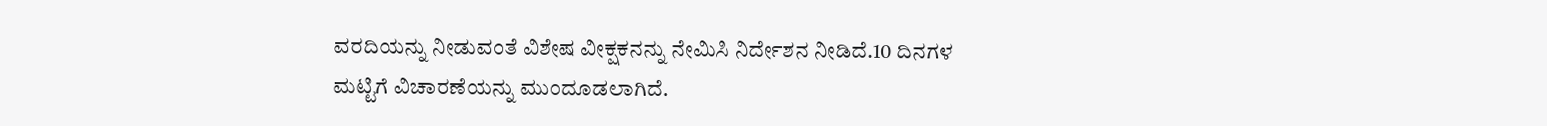ವರದಿಯನ್ನು ನೀಡುವಂತೆ ವಿಶೇಷ ವೀಕ್ಷಕನನ್ನು ನೇಮಿಸಿ ನಿರ್ದೇಶನ ನೀಡಿದೆ.10 ದಿನಗಳ ಮಟ್ಟಿಗೆ ವಿಚಾರಣೆಯನ್ನು ಮುಂದೂಡಲಾಗಿದೆ.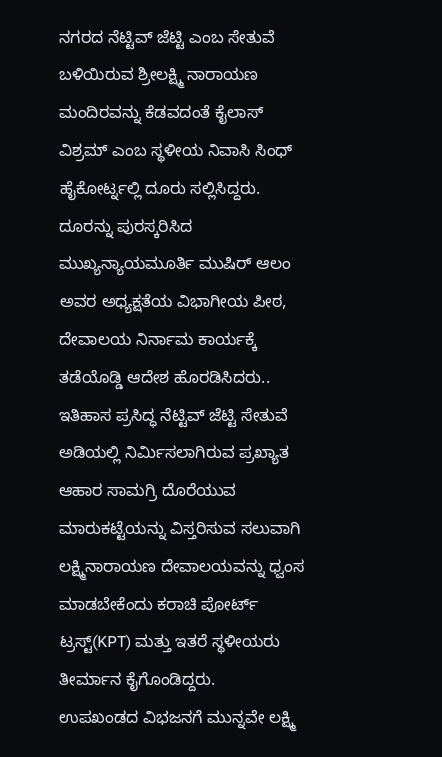ನಗರದ ನೆಟ್ಟಿವ್ ಜೆಟ್ಟಿ ಎಂಬ ಸೇತುವೆ ಬಳಿಯಿರುವ ಶ್ರೀಲಕ್ಷ್ಮಿ ನಾರಾಯಣ ಮಂದಿರವನ್ನು ಕೆಡವದಂತೆ ಕೈಲಾಸ್ ವಿಶ್ರಮ್ ಎಂಬ ಸ್ಥಳೀಯ ನಿವಾಸಿ ಸಿಂಧ್ ಹೈಕೋರ್ಟ್ನಲ್ಲಿ ದೂರು ಸಲ್ಲಿಸಿದ್ದರು. ದೂರನ್ನು ಪುರಸ್ಕರಿಸಿದ ಮುಖ್ಯನ್ಯಾಯಮೂರ್ತಿ ಮುಷಿರ್ ಆಲಂ ಅವರ ಅಧ್ಯಕ್ಷತೆಯ ವಿಭಾಗೀಯ ಪೀಠ, ದೇವಾಲಯ ನಿರ್ನಾಮ ಕಾರ್ಯಕ್ಕೆ ತಡೆಯೊಡ್ಡಿ ಆದೇಶ ಹೊರಡಿಸಿದರು..
ಇತಿಹಾಸ ಪ್ರಸಿದ್ಧ ನೆಟ್ಟಿವ್ ಜೆಟ್ಟಿ ಸೇತುವೆ ಅಡಿಯಲ್ಲಿ ನಿರ್ಮಿಸಲಾಗಿರುವ ಪ್ರಖ್ಯಾತ ಆಹಾರ ಸಾಮಗ್ರಿ ದೊರೆಯುವ ಮಾರುಕಟ್ಟೆಯನ್ನು ವಿಸ್ತರಿಸುವ ಸಲುವಾಗಿ ಲಕ್ಷ್ಮಿನಾರಾಯಣ ದೇವಾಲಯವನ್ನು ಧ್ವಂಸ ಮಾಡಬೇಕೆಂದು ಕರಾಚಿ ಪೋರ್ಟ್ ಟ್ರಸ್ಟ್(KPT) ಮತ್ತು ಇತರೆ ಸ್ಥಳೀಯರು ತೀರ್ಮಾನ ಕೈಗೊಂಡಿದ್ದರು.
ಉಪಖಂಡದ ವಿಭಜನಗೆ ಮುನ್ನವೇ ಲಕ್ಷ್ಮಿ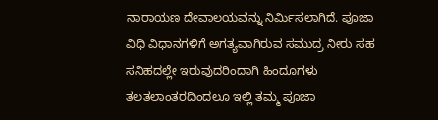ನಾರಾಯಣ ದೇವಾಲಯವನ್ನು ನಿರ್ಮಿಸಲಾಗಿದೆ. ಪೂಜಾ ವಿಧಿ ವಿಧಾನಗಳಿಗೆ ಅಗತ್ಯವಾಗಿರುವ ಸಮುದ್ರ ನೀರು ಸಹ ಸನಿಹದಲ್ಲೇ ಇರುವುದರಿಂದಾಗಿ ಹಿಂದೂಗಳು ತಲತಲಾಂತರದಿಂದಲೂ ಇಲ್ಲಿ ತಮ್ಮ ಪೂಜಾ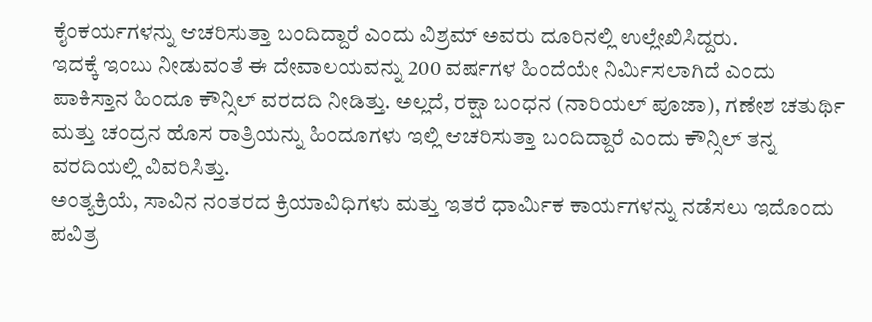ಕೈಂಕರ್ಯಗಳನ್ನು ಆಚರಿಸುತ್ತಾ ಬಂದಿದ್ದಾರೆ ಎಂದು ವಿಶ್ರಮ್ ಅವರು ದೂರಿನಲ್ಲಿ ಉಲ್ಲೇಖಿಸಿದ್ದರು.
ಇದಕ್ಕೆ ಇಂಬು ನೀಡುವಂತೆ ಈ ದೇವಾಲಯವನ್ನು 200 ವರ್ಷಗಳ ಹಿಂದೆಯೇ ನಿರ್ಮಿಸಲಾಗಿದೆ ಎಂದು ಪಾಕಿಸ್ತಾನ ಹಿಂದೂ ಕೌನ್ಸಿಲ್ ವರದದಿ ನೀಡಿತ್ತು. ಅಲ್ಲದೆ, ರಕ್ಷಾ ಬಂಧನ (ನಾರಿಯಲ್ ಪೂಜಾ), ಗಣೇಶ ಚತುರ್ಥಿ ಮತ್ತು ಚಂದ್ರನ ಹೊಸ ರಾತ್ರಿಯನ್ನು ಹಿಂದೂಗಳು ಇಲ್ಲಿ ಆಚರಿಸುತ್ತಾ ಬಂದಿದ್ದಾರೆ ಎಂದು ಕೌನ್ಸಿಲ್ ತನ್ನ ವರದಿಯಲ್ಲಿ ವಿವರಿಸಿತ್ತು.
ಅಂತ್ಯಕ್ರಿಯೆ, ಸಾವಿನ ನಂತರದ ಕ್ರಿಯಾವಿಧಿಗಳು ಮತ್ತು ಇತರೆ ಧಾರ್ಮಿಕ ಕಾರ್ಯಗಳನ್ನು ನಡೆಸಲು ಇದೊಂದು ಪವಿತ್ರ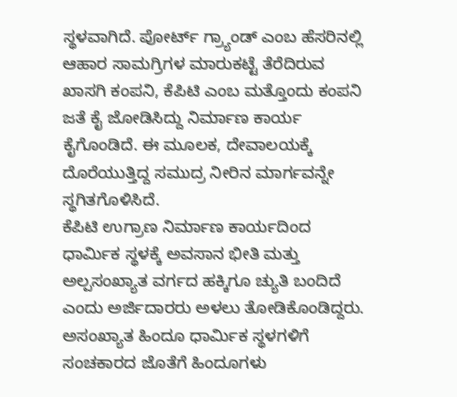ಸ್ಥಳವಾಗಿದೆ. ಪೋರ್ಟ್ ಗ್ರ್ಯಾಂಡ್ ಎಂಬ ಹೆಸರಿನಲ್ಲಿ ಆಹಾರ ಸಾಮಗ್ರಿಗಳ ಮಾರುಕಟ್ಟೆ ತೆರೆದಿರುವ ಖಾಸಗಿ ಕಂಪನಿ, ಕೆಪಿಟಿ ಎಂಬ ಮತ್ತೊಂದು ಕಂಪನಿ ಜತೆ ಕೈ ಜೋಡಿಸಿದ್ದು ನಿರ್ಮಾಣ ಕಾರ್ಯ ಕೈಗೊಂಡಿದೆ. ಈ ಮೂಲಕ, ದೇವಾಲಯಕ್ಕೆ ದೊರೆಯುತ್ತಿದ್ದ ಸಮುದ್ರ ನೀರಿನ ಮಾರ್ಗವನ್ನೇ ಸ್ಥಗಿತಗೊಳಿಸಿದೆ.
ಕೆಪಿಟಿ ಉಗ್ರಾಣ ನಿರ್ಮಾಣ ಕಾರ್ಯದಿಂದ ಧಾರ್ಮಿಕ ಸ್ಥಳಕ್ಕೆ ಅವಸಾನ ಭೀತಿ ಮತ್ತು ಅಲ್ಪಸಂಖ್ಯಾತ ವರ್ಗದ ಹಕ್ಕಿಗೂ ಚ್ಯುತಿ ಬಂದಿದೆ ಎಂದು ಅರ್ಜಿದಾರರು ಅಳಲು ತೋಡಿಕೊಂಡಿದ್ದರು. ಅಸಂಖ್ಯಾತ ಹಿಂದೂ ಧಾರ್ಮಿಕ ಸ್ಥಳಗಳಿಗೆ ಸಂಚಕಾರದ ಜೊತೆಗೆ ಹಿಂದೂಗಳು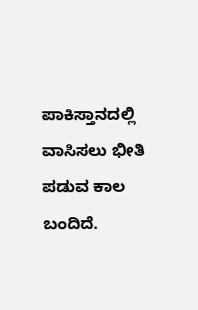ಪಾಕಿಸ್ತಾನದಲ್ಲಿ ವಾಸಿಸಲು ಭೀತಿ ಪಡುವ ಕಾಲ ಬಂದಿದೆ.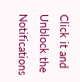Click it and Unblock the Notifications